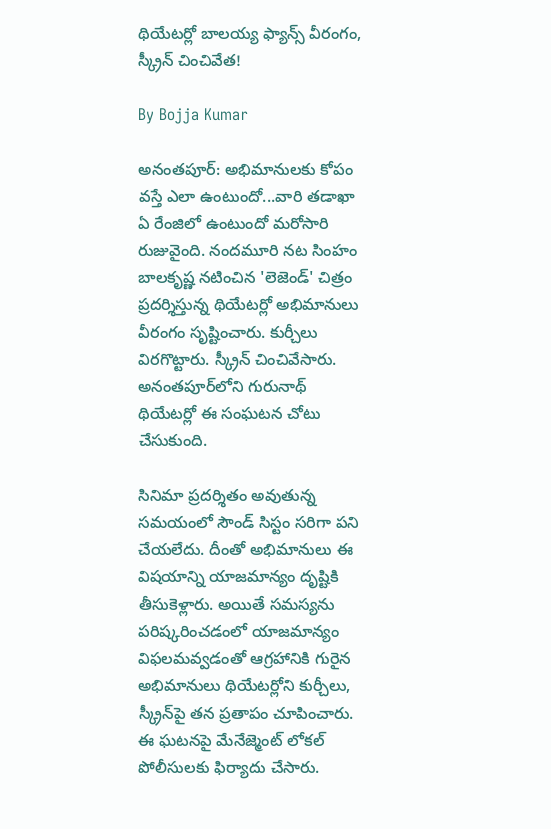థియేటర్లో బాలయ్య ఫ్యాన్స్ వీరంగం, స్క్రీన్ చించివేత!

By Bojja Kumar

అనంతపూర్: అభిమానులకు కోపం వస్తే ఎలా ఉంటుందో...వారి తడాఖా ఏ రేంజిలో ఉంటుందో మరోసారి రుజువైంది. నందమూరి నట సింహం బాలకృష్ణ నటించిన 'లెజెండ్' చిత్రం ప్రదర్శిస్తున్న థియేటర్లో అభిమానులు వీరంగం సృష్టించారు. కుర్చీలు విరగొట్టారు. స్క్రీన్ చించివేసారు. అనంతపూర్‌లోని గురునాథ్ థియేటర్లో ఈ సంఘటన చోటు చేసుకుంది.

సినిమా ప్రదర్శితం అవుతున్న సమయంలో సౌండ్ సిస్టం సరిగా పని చేయలేదు. దీంతో అభిమానులు ఈ విషయాన్ని యాజమాన్యం దృష్టికి తీసుకెళ్లారు. అయితే సమస్యను పరిష్కరించడంలో యాజమాన్యం విఫలమవ్వడంతో ఆగ్రహానికి గురైన అభిమానులు థియేటర్లోని కుర్చీలు, స్క్రీన్‌పై తన ప్రతాపం చూపించారు. ఈ ఘటనపై మేనేజ్మెంట్ లోకల్ పోలీసులకు ఫిర్యాదు చేసారు.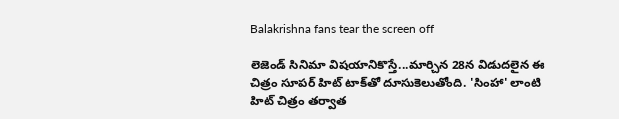Balakrishna fans tear the screen off

లెజెండ్ సినిమా విషయానికొస్తే...మార్చిన 28న విడుదలైన ఈ చిత్రం సూపర్ హిట్ టాక్‌తో దూసుకెలుతోంది. 'సింహా' లాంటి హిట్ చిత్రం తర్వాత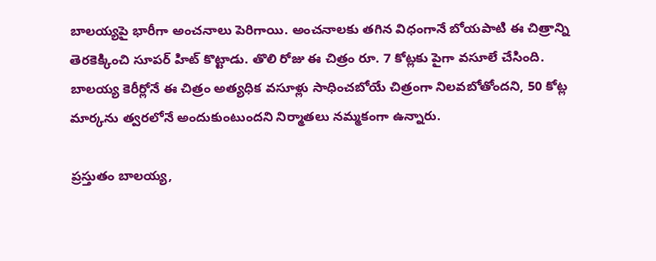బాలయ్యపై భారీగా అంచనాలు పెరిగాయి. అంచనాలకు తగిన విధంగానే బోయపాటి ఈ చిత్రాన్ని తెరకెక్కించి సూపర్ హిట్ కొట్టాడు. తొలి రోజు ఈ చిత్రం రూ. 7 కోట్లకు పైగా వసూలే చేసింది. బాలయ్య కెరీర్లోనే ఈ చిత్రం అత్యధిక వసూళ్లు సాధించబోయే చిత్రంగా నిలవబోతోందని, 50 కోట్ల మార్కను త్వరలోనే అందుకుంటుందని నిర్మాతలు నమ్మకంగా ఉన్నారు.

ప్రస్తుతం బాలయ్య,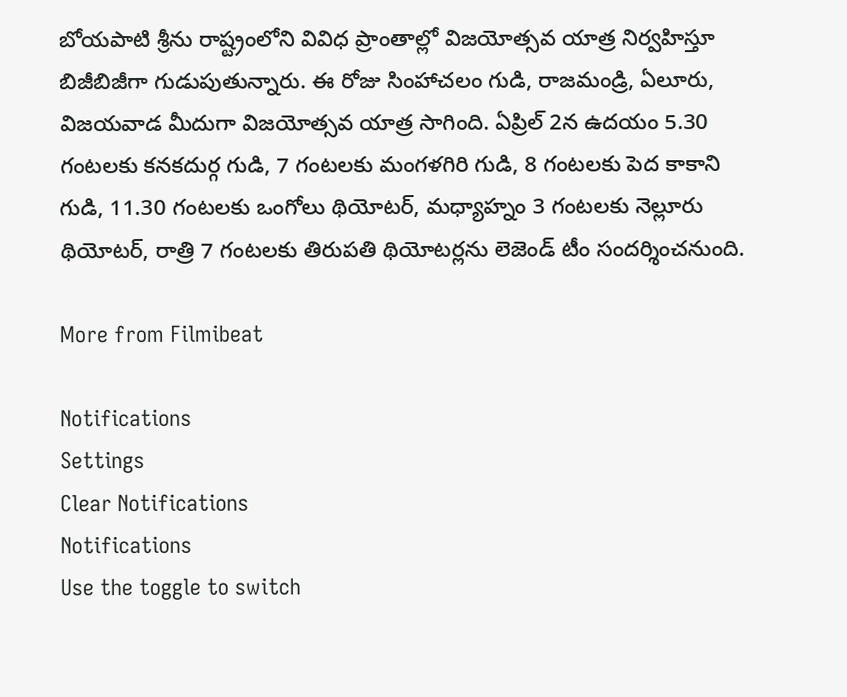బోయపాటి శ్రీను రాష్ట్రంలోని వివిధ ప్రాంతాల్లో విజయోత్సవ యాత్ర నిర్వహిస్తూ బిజీబిజీగా గుడుపుతున్నారు. ఈ రోజు సింహాచలం గుడి, రాజమండ్రి, ఏలూరు, విజయవాడ మీదుగా విజయోత్సవ యాత్ర సాగింది. ఏప్రిల్ 2న ఉదయం 5.30 గంటలకు కనకదుర్గ గుడి, 7 గంటలకు మంగళగిరి గుడి, 8 గంటలకు పెద కాకాని గుడి, 11.30 గంటలకు ఒంగోలు థియోటర్, మధ్యాహ్నం 3 గంటలకు నెల్లూరు థియోటర్, రాత్రి 7 గంటలకు తిరుపతి థియోటర్లను లెజెండ్ టీం సందర్శించనుంది.

More from Filmibeat

Notifications
Settings
Clear Notifications
Notifications
Use the toggle to switch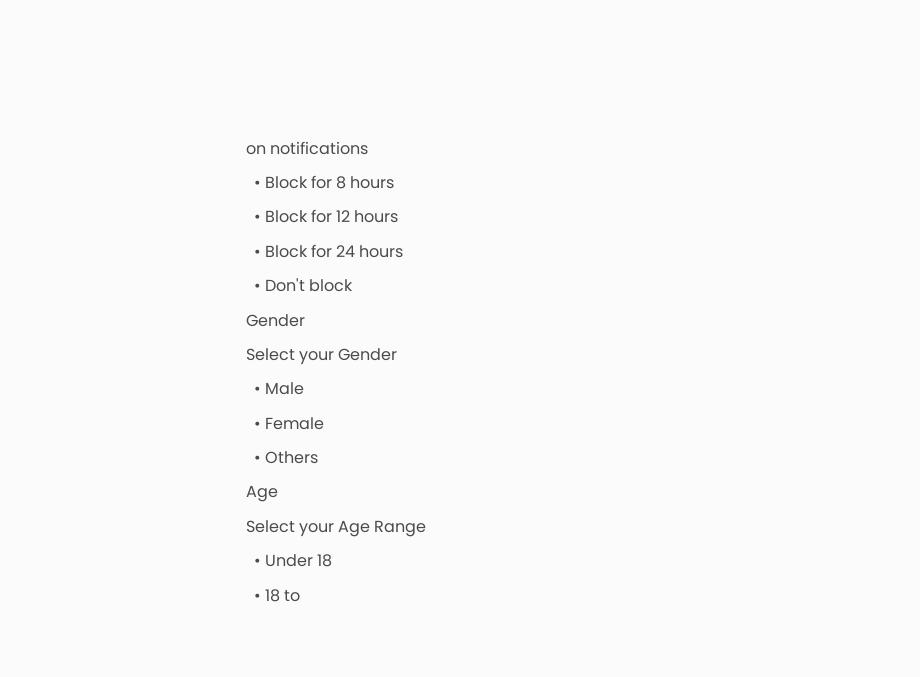on notifications
  • Block for 8 hours
  • Block for 12 hours
  • Block for 24 hours
  • Don't block
Gender
Select your Gender
  • Male
  • Female
  • Others
Age
Select your Age Range
  • Under 18
  • 18 to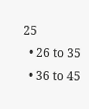25
  • 26 to 35
  • 36 to 45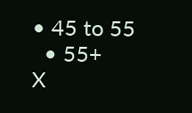• 45 to 55
  • 55+
X